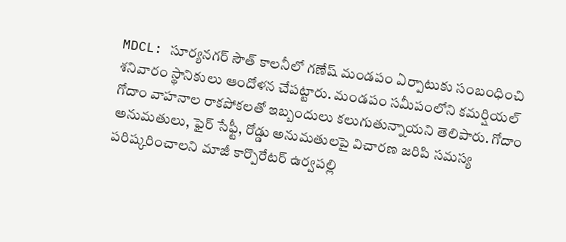MDCL: సూర్యనగర్ సౌత్ కాలనీలో గణేష్ మండపం ఏర్పాటుకు సంబంధించి శనివారం స్థానికులు ఆందోళన చేపట్టారు. మండపం సమీపంలోని కమర్షియల్ గోదాం వాహనాల రాకపోకలతో ఇబ్బందులు కలుగుతున్నాయని తెలిపారు. గోదాం అనుమతులు, ఫైర్ సేఫ్టీ, రోడ్డు అనుమతులపై విచారణ జరిపి సమస్య పరిష్కరించాలని మాజీ కార్పొరేటర్ ఉర్వపల్లి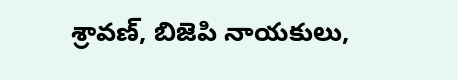శ్రావణ్, బిజెపి నాయకులు,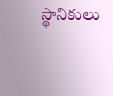స్థానికులు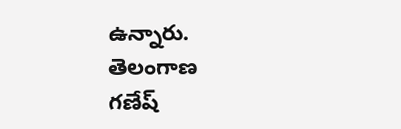ఉన్నారు.
తెలంగాణ
గణేష్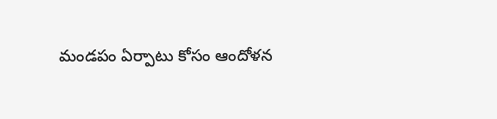మండపం ఏర్పాటు కోసం ఆందోళన